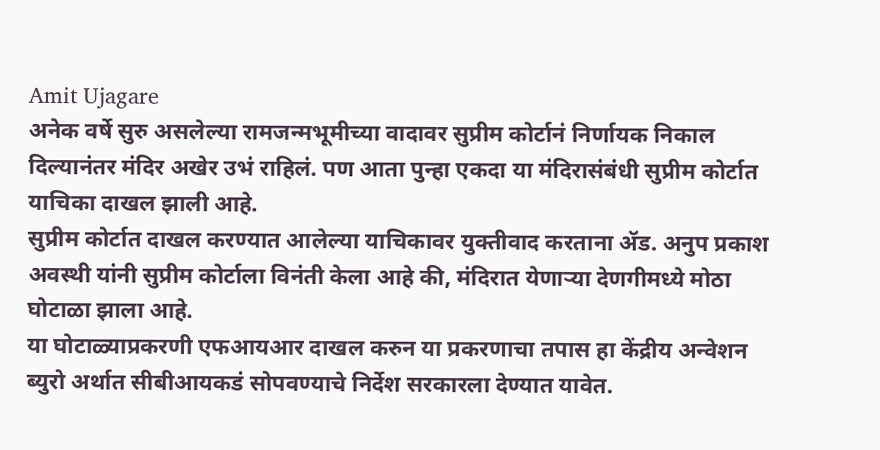Amit Ujagare
अनेक वर्षे सुरु असलेल्या रामजन्मभूमीच्या वादावर सुप्रीम कोर्टानं निर्णायक निकाल दिल्यानंतर मंदिर अखेर उभं राहिलं. पण आता पुन्हा एकदा या मंदिरासंबंधी सुप्रीम कोर्टात याचिका दाखल झाली आहे.
सुप्रीम कोर्टात दाखल करण्यात आलेल्या याचिकावर युक्तीवाद करताना ॲड. अनुप प्रकाश अवस्थी यांनी सुप्रीम कोर्टाला विनंती केला आहे की, मंदिरात येणाऱ्या देणगीमध्ये मोठा घोटाळा झाला आहे.
या घोटाळ्याप्रकरणी एफआयआर दाखल करुन या प्रकरणाचा तपास हा केंद्रीय अन्वेशन ब्युरो अर्थात सीबीआयकडं सोपवण्याचे निर्देश सरकारला देण्यात यावेत.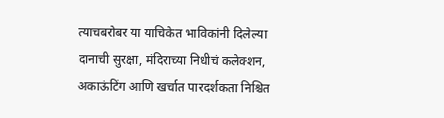त्याचबरोबर या याचिकेत भाविकांनी दिलेल्या दानाची सुरक्षा, मंदिराच्या निधीचं कलेक्शन, अकाऊंटिंग आणि खर्चात पारदर्शकता निश्चित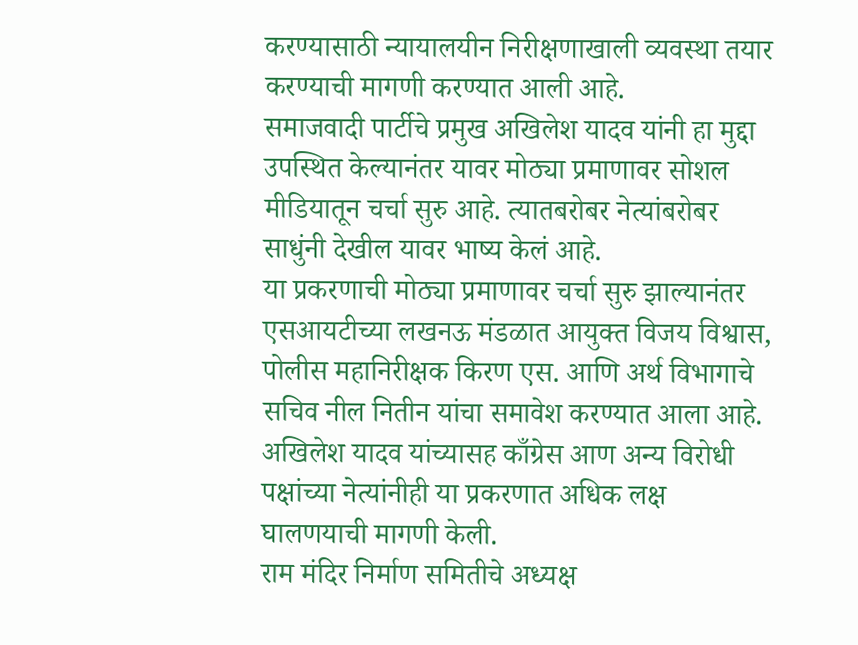करण्यासाठी न्यायालयीन निरीक्षणाखाली व्यवस्था तयार करण्याची मागणी करण्यात आली आहे.
समाजवादी पार्टीचे प्रमुख अखिलेश यादव यांनी हा मुद्दा उपस्थित केल्यानंतर यावर मोठ्या प्रमाणावर सोशल मीडियातून चर्चा सुरु आहे. त्यातबरोबर नेत्यांबरोबर साधुंनी देखील यावर भाष्य केलं आहे.
या प्रकरणाची मोठ्या प्रमाणावर चर्चा सुरु झाल्यानंतर एसआयटीच्या लखनऊ मंडळात आयुक्त विजय विश्वास, पोलीस महानिरीक्षक किरण एस. आणि अर्थ विभागाचे सचिव नील नितीन यांचा समावेश करण्यात आला आहे.
अखिलेश यादव यांच्यासह काँग्रेस आण अन्य विरोधी पक्षांच्या नेत्यांनीही या प्रकरणात अधिक लक्ष घालणयाची मागणी केली.
राम मंदिर निर्माण समितीचे अध्यक्ष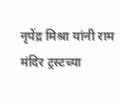नृपेंद्र मिश्रा यांनी राम मंदिर ट्रस्टच्या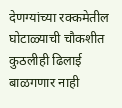देणग्यांच्या रक्कमेतील घोटाळ्याची चौकशीत कुठलीही ढिलाई बाळगणार नाही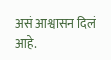असं आश्वासन दिलं आहे.